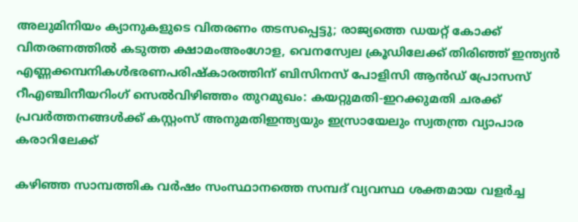അലുമിനിയം ക്യാനുകളുടെ വിതരണം തടസപ്പെട്ടു; രാജ്യത്തെ ഡയറ്റ് കോക്ക് വിതരണത്തില്‍ കടുത്ത ക്ഷാമംഅംഗോള, വെനസ്വേല ക്രൂഡിലേക്ക് തിരിഞ്ഞ് ഇന്ത്യൻ എണ്ണക്കമ്പനികൾഭരണപരിഷ്കാരത്തിന് ബിസിനസ് പോളിസി ആൻഡ് പ്രോസസ് റീഎഞ്ചിനീയറിംഗ് സെൽവിഴിഞ്ഞം തുറമുഖം: കയറ്റുമതി-ഇറക്കുമതി ചരക്ക് പ്രവര്‍ത്തനങ്ങള്‍ക്ക് കസ്റ്റംസ് അനുമതിഇന്ത്യയും ഇസ്രായേലും സ്വതന്ത്ര വ്യാപാര കരാറിലേക്ക്

കഴിഞ്ഞ സാമ്പത്തിക വർഷം സംസ്ഥാനത്തെ സമ്പദ് വ്യവസ്ഥ ശക്തമായ വളർച്ച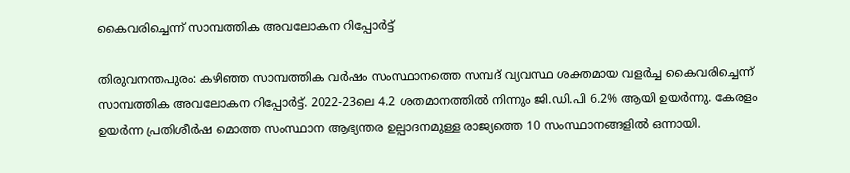കൈവരിച്ചെന്ന് സാമ്പത്തിക അവലോകന റിപ്പോർട്ട്

തിരുവനന്തപുരം: കഴിഞ്ഞ സാമ്പത്തിക വർഷം സംസ്ഥാനത്തെ സമ്പദ് വ്യവസ്ഥ ശക്തമായ വളർച്ച കൈവരിച്ചെന്ന് സാമ്പത്തിക അവലോകന റിപ്പോർട്ട്. 2022-23ലെ 4.2 ശതമാനത്തിൽ നിന്നും ജി.ഡി.പി 6.2% ആയി ഉയർന്നു. കേരളം ഉയർന്ന പ്രതിശീർഷ മൊത്ത സംസ്ഥാന ആഭ്യന്തര ഉല്പാദനമുള്ള രാജ്യത്തെ 10 സംസ്ഥാനങ്ങളിൽ ഒന്നായി.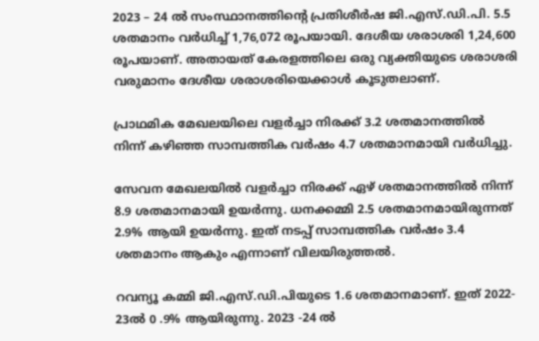2023 – 24 ൽ സംസ്ഥാനത്തിന്റെ പ്രതിശീർഷ ജി.എസ്.ഡി.പി. 5.5 ശതമാനം വർധിച്ച് 1,76,072 രൂപയായി. ദേശീയ ശരാശരി 1,24,600 രൂപയാണ്. അതായത് കേരളത്തിലെ ഒരു വ്യക്തിയുടെ ശരാശരി വരുമാനം ദേശീയ ശരാശരിയെക്കാൾ കൂടുതലാണ്.

പ്രാഥമിക മേഖലയിലെ വളർച്ചാ നിരക്ക് 3.2 ശതമാനത്തിൽ നിന്ന് കഴിഞ്ഞ സാമ്പത്തിക വർഷം 4.7 ശതമാനമായി വർധിച്ചു.

സേവന മേഖലയിൽ വളർച്ചാ നിരക്ക് ഏഴ് ശതമാനത്തിൽ നിന്ന് 8.9 ശതമാനമായി ഉയർന്നു. ധനക്കമ്മി 2.5 ശതമാനമായിരുന്നത് 2.9% ആയി ഉയർന്നു. ഇത് നടപ്പ് സാമ്പത്തിക വർഷം 3.4 ശതമാനം ആകും എന്നാണ് വിലയിരുത്തൽ.

റവന്യൂ കമ്മി ജി.എസ്.ഡി.പിയുടെ 1.6 ശതമാനമാണ്. ഇത് 2022- 23ൽ 0 .9% ആയിരുന്നു. 2023 -24 ൽ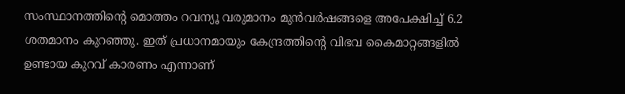സംസ്ഥാനത്തിന്റെ മൊത്തം റവന്യൂ വരുമാനം മുൻവർഷങ്ങളെ അപേക്ഷിച്ച് 6.2 ശതമാനം കുറഞ്ഞു. ഇത് പ്രധാനമായും കേന്ദ്രത്തിന്റെ വിഭവ കൈമാറ്റങ്ങളിൽ ഉണ്ടായ കുറവ് കാരണം എന്നാണ്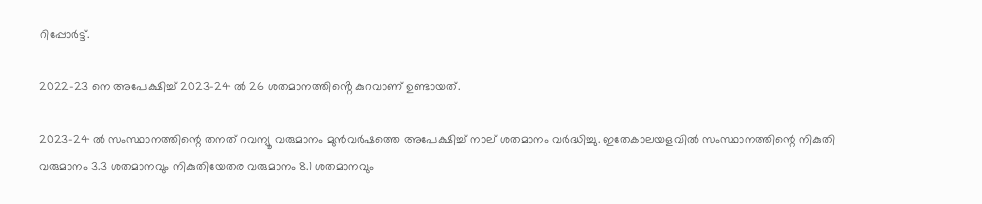റിപ്പോർട്ട്.

2022-23 നെ അപേക്ഷിച്ച് 2023-24 ൽ 26 ശതമാനത്തിൻ്റെ കുറവാണ് ഉണ്ടായത്.

2023-24 ൽ സംസ്ഥാനത്തിന്റെ തനത് റവന്യൂ വരുമാനം മുൻവർഷത്തെ അപേക്ഷിച്ച് നാല് ശതമാനം വർദ്ധിച്ചു. ഇതേകാലയളവിൽ സംസ്ഥാനത്തിന്റെ നികുതി വരുമാനം 3.3 ശതമാനവും നികുതിയേതര വരുമാനം 8.1 ശതമാനവും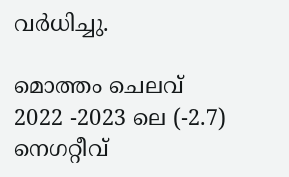വർധിച്ചു.

മൊത്തം ചെലവ് 2022 -2023 ലെ (-2.7) നെഗറ്റീവ്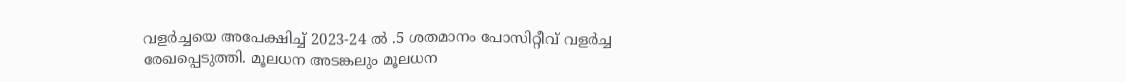വളർച്ചയെ അപേക്ഷിച്ച് 2023-24 ൽ .5 ശതമാനം പോസിറ്റീവ് വളർച്ച രേഖപ്പെടുത്തി. മൂലധന അടങ്കലും മൂലധന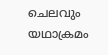ചെലവും യഥാക്രമം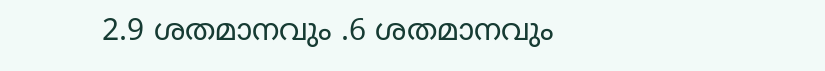2.9 ശതമാനവും .6 ശതമാനവും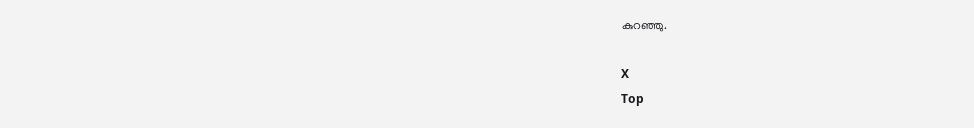കുറഞ്ഞു.

X
Top